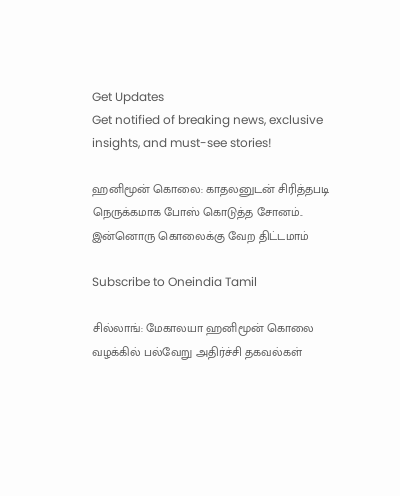Get Updates
Get notified of breaking news, exclusive insights, and must-see stories!

ஹனிமூன் கொலை: காதலனுடன் சிரித்தபடி நெருக்கமாக போஸ் கொடுத்த சோனம்.. இன்னொரு கொலைக்கு வேற திட்டமாம்

Subscribe to Oneindia Tamil

சில்லாங்: மேகாலயா ஹனிமூன் கொலை வழக்கில் பல்வேறு அதிர்ச்சி தகவல்கள்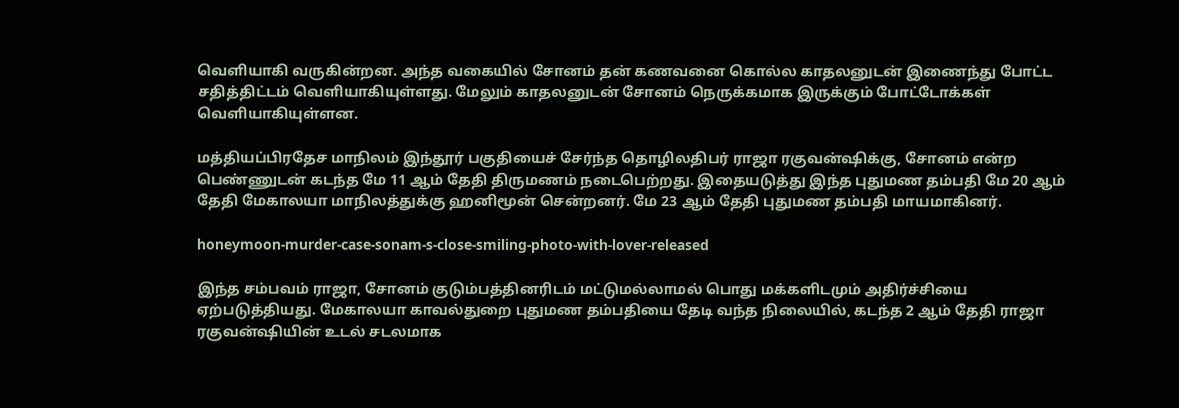வெளியாகி வருகின்றன. அந்த வகையில் சோனம் தன் கணவனை கொல்ல காதலனுடன் இணைந்து போட்ட சதித்திட்டம் வெளியாகியுள்ளது. மேலும் காதலனுடன் சோனம் நெருக்கமாக இருக்கும் போட்டோக்கள் வெளியாகியுள்ளன.

மத்தியப்பிரதேச மாநிலம் இந்தூர் பகுதியைச் சேர்ந்த தொழிலதிபர் ராஜா ரகுவன்ஷிக்கு, சோனம் என்ற பெண்ணுடன் கடந்த மே 11 ஆம் தேதி திருமணம் நடைபெற்றது. இதையடுத்து இந்த புதுமண தம்பதி மே 20 ஆம் தேதி மேகாலயா மாநிலத்துக்கு ஹனிமூன் சென்றனர். மே 23 ஆம் தேதி புதுமண தம்பதி மாயமாகினர்.

honeymoon-murder-case-sonam-s-close-smiling-photo-with-lover-released

இந்த சம்பவம் ராஜா, சோனம் குடும்பத்தினரிடம் மட்டுமல்லாமல் பொது மக்களிடமும் அதிர்ச்சியை ஏற்படுத்தியது. மேகாலயா காவல்துறை புதுமண தம்பதியை தேடி வந்த நிலையில், கடந்த 2 ஆம் தேதி ராஜா ரகுவன்ஷியின் உடல் சடலமாக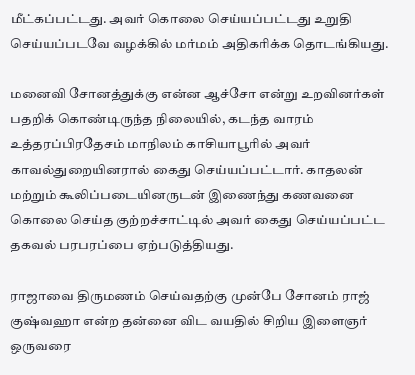மீட்கப்பட்டது. அவர் கொலை செய்யப்பட்டது உறுதி செய்யப்படவே வழக்கில் மர்மம் அதிகரிக்க தொடங்கியது.

மனைவி சோனத்துக்கு என்ன ஆச்சோ என்று உறவினர்கள் பதறிக் கொண்டிருந்த நிலையில், கடந்த வாரம் உத்தரப்பிரதேசம் மாநிலம் காசியாபூரில் அவர் காவல்துறையினரால் கைது செய்யப்பட்டார். காதலன் மற்றும் கூலிப்படையினருடன் இணைந்து கணவனை கொலை செய்த குற்றச்சாட்டில் அவர் கைது செய்யப்பட்ட தகவல் பரபரப்பை ஏற்படுத்தியது.

ராஜாவை திருமணம் செய்வதற்கு முன்பே சோனம் ராஜ் குஷ்வஹா என்ற தன்னை விட வயதில் சிறிய இளைஞர் ஒருவரை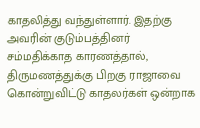காதலித்து வந்துள்ளார். இதற்கு அவரின் குடும்பத்தினர் சம்மதிக்காத காரணத்தால், திருமணத்துக்கு பிறகு ராஜாவை கொன்றுவிட்டு காதலர்கள் ஒன்றாக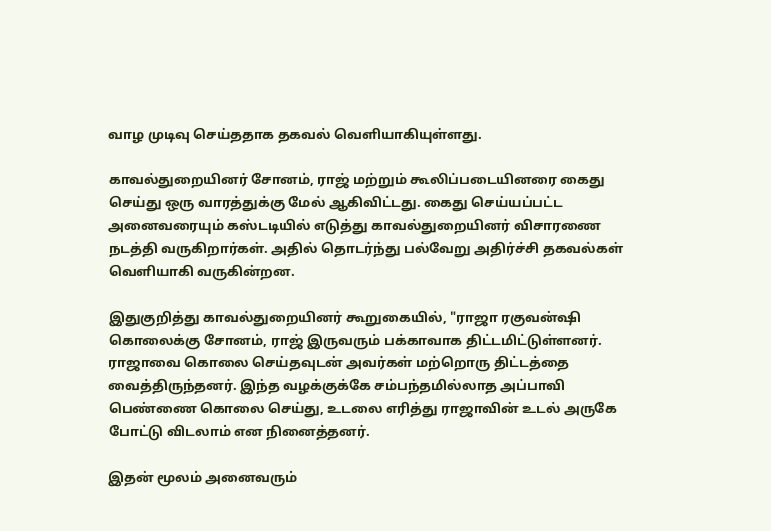வாழ முடிவு செய்ததாக தகவல் வெளியாகியுள்ளது.

காவல்துறையினர் சோனம், ராஜ் மற்றும் கூலிப்படையினரை கைது செய்து ஒரு வாரத்துக்கு மேல் ஆகிவிட்டது. கைது செய்யப்பட்ட அனைவரையும் கஸ்டடியில் எடுத்து காவல்துறையினர் விசாரணை நடத்தி வருகிறார்கள். அதில் தொடர்ந்து பல்வேறு அதிர்ச்சி தகவல்கள் வெளியாகி வருகின்றன.

இதுகுறித்து காவல்துறையினர் கூறுகையில், "ராஜா ரகுவன்ஷி கொலைக்கு சோனம், ராஜ் இருவரும் பக்காவாக திட்டமிட்டுள்ளனர். ராஜாவை கொலை செய்தவுடன் அவர்கள் மற்றொரு திட்டத்தை வைத்திருந்தனர். இந்த வழக்குக்கே சம்பந்தமில்லாத அப்பாவி பெண்ணை கொலை செய்து, உடலை எரித்து ராஜாவின் உடல் அருகே போட்டு விடலாம் என நினைத்தனர்.

இதன் மூலம் அனைவரும்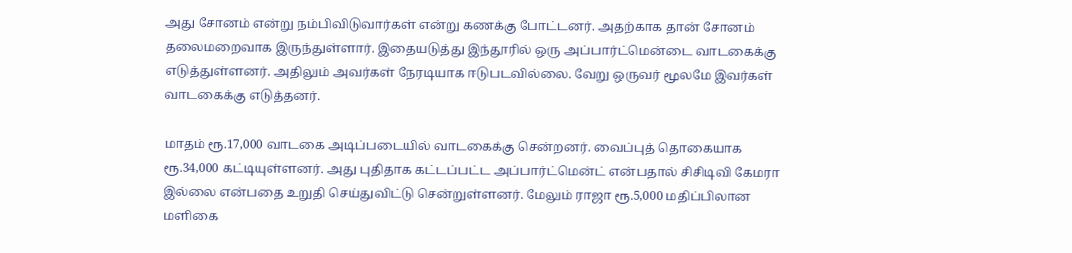அது சோனம் என்று நம்பிவிடுவார்கள் என்று கணக்கு போட்டனர். அதற்காக தான் சோனம் தலைமறைவாக இருந்துள்ளார். இதையடுத்து இந்தூரில் ஒரு அப்பார்ட்மென்டை வாடகைக்கு எடுத்துள்ளனர். அதிலும் அவர்கள் நேரடியாக ஈடுபடவில்லை. வேறு ஒருவர் மூலமே இவர்கள் வாடகைக்கு எடுத்தனர்.

மாதம் ரூ.17,000 வாடகை அடிப்படையில் வாடகைக்கு சென்றனர். வைப்புத் தொகையாக ரூ.34,000 கட்டியுள்ளனர். அது புதிதாக கட்டப்பட்ட அப்பார்ட்மென்ட் என்பதால் சிசிடிவி கேமரா இல்லை என்பதை உறுதி செய்துவிட்டு சென்றுள்ளனர். மேலும் ராஜா ரூ.5,000 மதிப்பிலான மளிகை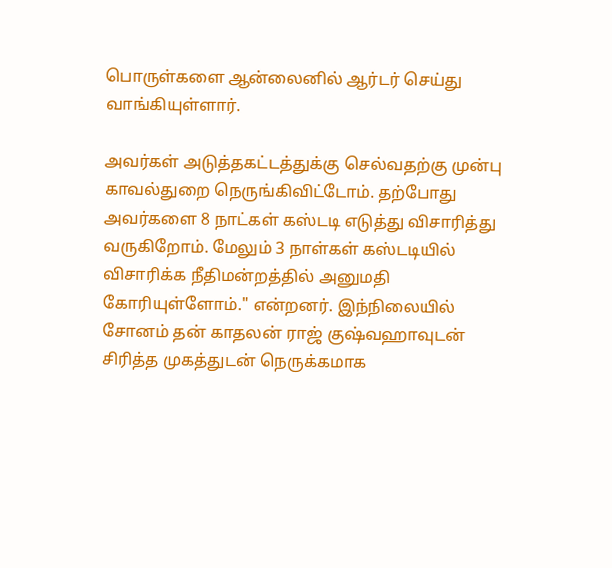பொருள்களை ஆன்லைனில் ஆர்டர் செய்து வாங்கியுள்ளார்.

அவர்கள் அடுத்தகட்டத்துக்கு செல்வதற்கு முன்பு காவல்துறை நெருங்கிவிட்டோம். தற்போது அவர்களை 8 நாட்கள் கஸ்டடி எடுத்து விசாரித்து வருகிறோம். மேலும் 3 நாள்கள் கஸ்டடியில் விசாரிக்க நீதிமன்றத்தில் அனுமதி கோரியுள்ளோம்." என்றனர். இந்நிலையில் சோனம் தன் காதலன் ராஜ் குஷ்வஹாவுடன் சிரித்த முகத்துடன் நெருக்கமாக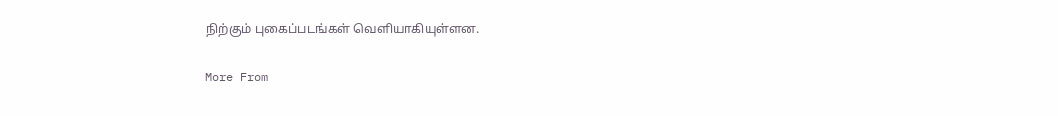நிற்கும் புகைப்படங்கள் வெளியாகியுள்ளன.

More From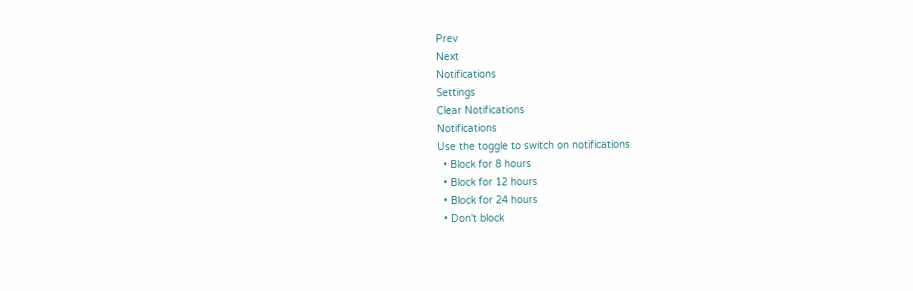Prev
Next
Notifications
Settings
Clear Notifications
Notifications
Use the toggle to switch on notifications
  • Block for 8 hours
  • Block for 12 hours
  • Block for 24 hours
  • Don't block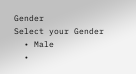Gender
Select your Gender
  • Male
  •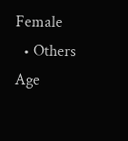Female
  • Others
Age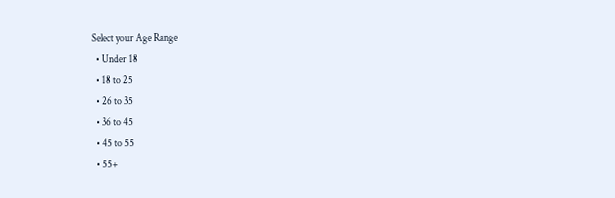Select your Age Range
  • Under 18
  • 18 to 25
  • 26 to 35
  • 36 to 45
  • 45 to 55
  • 55+